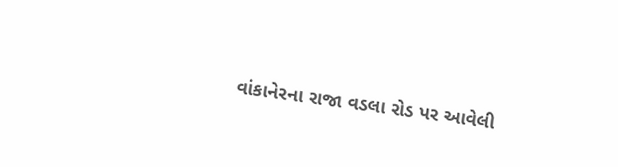વાંકાનેરના રાજા વડલા રોડ પર આવેલી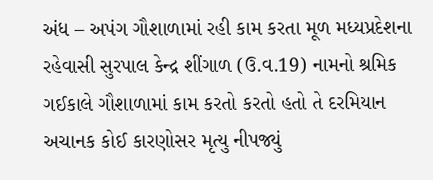અંધ – અપંગ ગૌશાળામાં રહી કામ કરતા મૂળ મધ્યપ્રદેશના રહેવાસી સુરપાલ કેન્દ્ર શીંગાળ (ઉ.વ.19) નામનો શ્રમિક ગઈકાલે ગૌશાળામાં કામ કરતો કરતો હતો તે દરમિયાન અચાનક કોઈ કારણોસર મૃત્યુ નીપજ્યું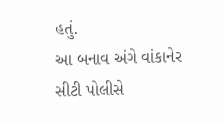હતું.
આ બનાવ અંગે વાંકાનેર સીટી પોલીસે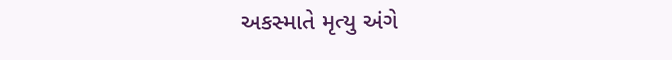અકસ્માતે મૃત્યુ અંગે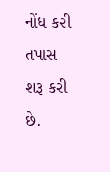નોંધ ક૨ી તપાસ શરૂ કરી છે.